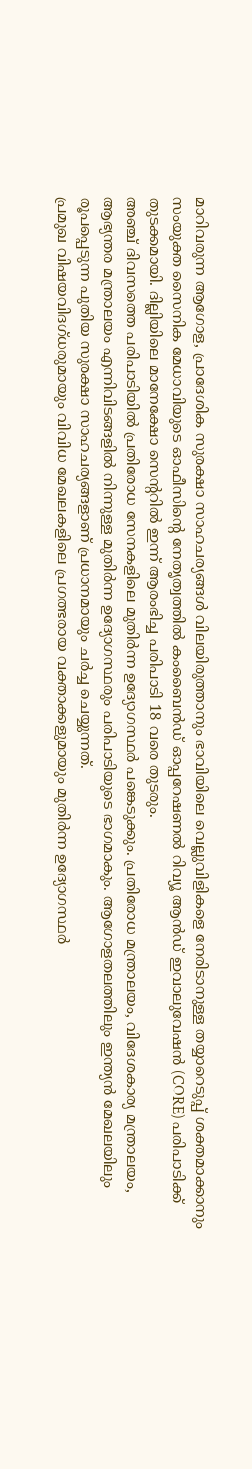മാറിവരുന്ന ആഗോള, പ്രാദേശിക സുരക്ഷാ സാഹചര്യങ്ങൾ വിലയിരുത്താനും ഭാവിയിലെ വെല്ലുവിളികളെ നേരിടാനുള്ള തയ്യാറെടുപ്പ് ശക്തമാക്കാനും സംയുക്ത സൈനിക മേധാവിയുടെ ഓഫീസിന്റെ നേതൃത്വത്തിൽ കംബൈൻഡ് ഓപ്പറേഷണൽ റിവ്യൂ ആൻഡ് ഇവാലുവേഷൻ (CORE) പരിപാടിക്ക് തുടക്കമായി. ദില്ലിയിലെ മാനേക്ഷോ സെന്ററിൽ ഇന്ന് ആരംഭിച്ച പരിപാടി 18 വരെ തുടരും.
അഞ്ച് ദിവസത്തെ പരിപാടിയിൽ പ്രതിരോധ സേനകളിലെ മുതിർന്ന ഉദ്യോഗസ്ഥർ പങ്കെടുക്കും. പ്രതിരോധ മന്ത്രാലയം, വിദേശകാര്യ മന്ത്രാലയം, ആഭ്യന്തര മന്ത്രാലയം എന്നിവിടങ്ങളിൽ നിന്നുള്ള മുതിർന്ന ഉദ്യോഗസ്ഥരും പരിപാടിയുടെ ഭാഗമാകും. ആഗോളതലത്തിലും ഇന്ത്യൻ മേഖലയിലും രൂപപ്പെടുന്ന പുതിയ സുരക്ഷാ സാഹചര്യങ്ങളാണ് പ്രധാനമായും ചർച്ച ചെയ്യുന്നത്.
പ്രമുഖ വിഷയവിദഗ്ധരുമായും വിവിധ മേഖലകളിലെ പ്രഗത്ഭരായ വക്താക്കളുമായും മുതിർന്ന ഉദ്യോഗസ്ഥർ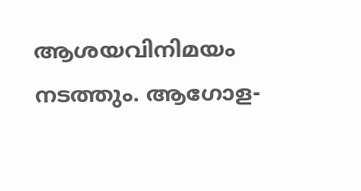ആശയവിനിമയം നടത്തും. ആഗോള-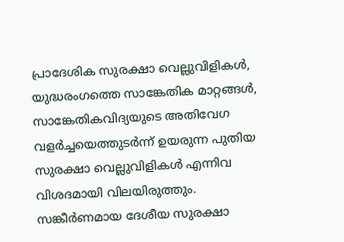പ്രാദേശിക സുരക്ഷാ വെല്ലുവിളികൾ, യുദ്ധരംഗത്തെ സാങ്കേതിക മാറ്റങ്ങൾ, സാങ്കേതികവിദ്യയുടെ അതിവേഗ വളർച്ചയെത്തുടർന്ന് ഉയരുന്ന പുതിയ സുരക്ഷാ വെല്ലുവിളികൾ എന്നിവ വിശദമായി വിലയിരുത്തും.
സങ്കീർണമായ ദേശീയ സുരക്ഷാ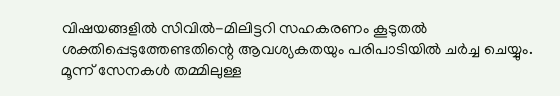വിഷയങ്ങളിൽ സിവിൽ-മിലിട്ടറി സഹകരണം കൂടുതൽ ശക്തിപ്പെടുത്തേണ്ടതിന്റെ ആവശ്യകതയും പരിപാടിയിൽ ചർച്ച ചെയ്യും. മൂന്ന് സേനകൾ തമ്മിലുള്ള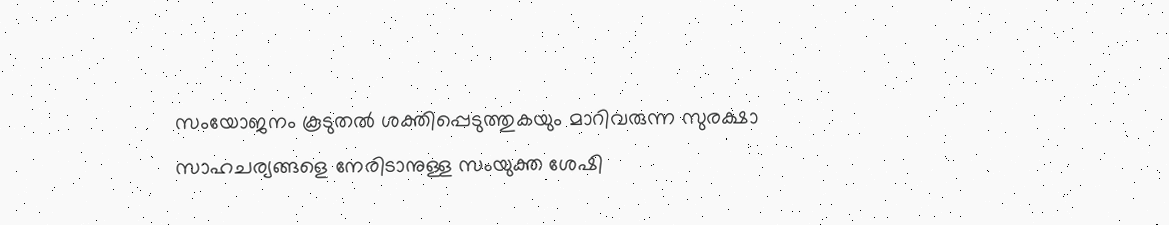സംയോജനം കൂടുതൽ ശക്തിപ്പെടുത്തുകയും മാറിവരുന്ന സുരക്ഷാ സാഹചര്യങ്ങളെ നേരിടാനുള്ള സംയുക്ത ശേഷി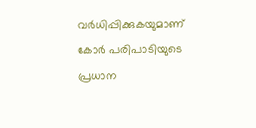വർധിപ്പിക്കുകയുമാണ് കോർ പരിപാടിയുടെ പ്രധാന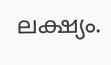ലക്ഷ്യം.